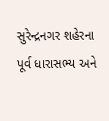સુરેન્દ્રનગર શહેરના પૂર્વ ધારાસભ્ય અને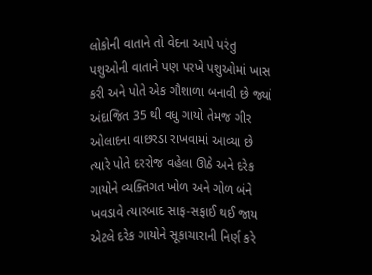લોકોની વાતાને તો વેદના આપે પરંતુ પશુઓની વાતાને પણ પરખે પશુઓમાં ખાસ કરી અને પોતે એક ગૌશાળા બનાવી છે જ્યાં અંદાજિત 35 થી વધુ ગાયો તેમજ ગીર ઓલાદના વાછરડા રાખવામાં આવ્યા છે ત્યારે પોતે દરરોજ વહેલા ઊઠે અને દરેક ગાયોને વ્યક્તિગત ખોળ અને ગોળ બંને ખવડાવે ત્યારબાદ સાફ-સફાઈ થઈ જાય એટલે દરેક ગાયોને સૂકાચારાની નિર્ણ કરે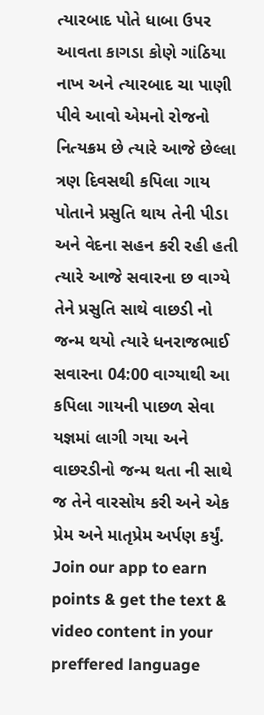ત્યારબાદ પોતે ધાબા ઉપર આવતા કાગડા કોણે ગાંઠિયા નાખ અને ત્યારબાદ ચા પાણી પીવે આવો એમનો રોજનો નિત્યક્રમ છે ત્યારે આજે છેલ્લા ત્રણ દિવસથી કપિલા ગાય પોતાને પ્રસુતિ થાય તેની પીડા અને વેદના સહન કરી રહી હતી ત્યારે આજે સવારના છ વાગ્યે તેને પ્રસુતિ સાથે વાછડી નો જન્મ થયો ત્યારે ધનરાજભાઈ સવારના 04:00 વાગ્યાથી આ કપિલા ગાયની પાછળ સેવા યજ્ઞમાં લાગી ગયા અને વાછરડીનો જન્મ થતા ની સાથે જ તેને વારસોય કરી અને એક પ્રેમ અને માતૃપ્રેમ અર્પણ કર્યું.
Join our app to earn points & get the text & video content in your preffered language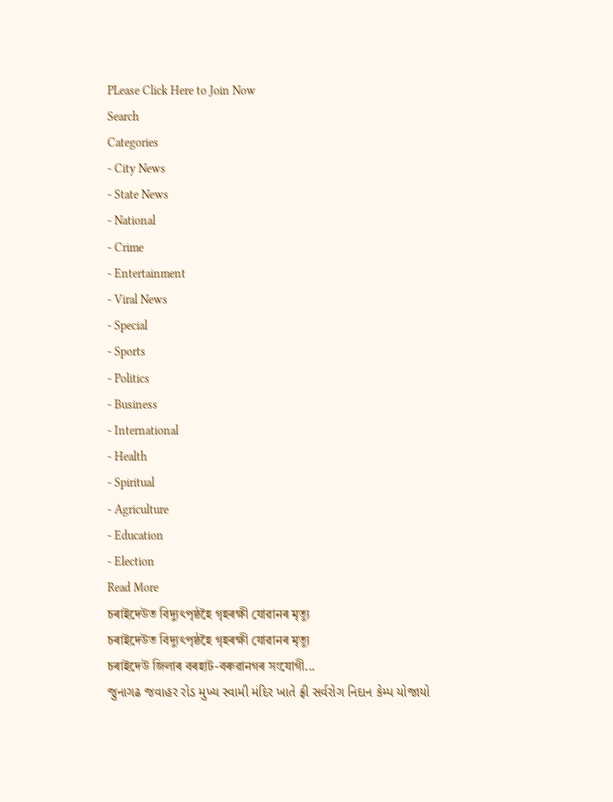PLease Click Here to Join Now
Search
Categories
- City News
- State News
- National
- Crime
- Entertainment
- Viral News
- Special
- Sports
- Politics
- Business
- International
- Health
- Spiritual
- Agriculture
- Education
- Election
Read More
চৰাইদেউত বিদ্যুৎপৃষ্ঠহৈ গৃহৰক্ষী যোৱানৰ মৃত্যু
চৰাইদেউত বিদ্যুৎপৃষ্ঠহৈ গৃহৰক্ষী যোৱানৰ মৃত্যু
চৰাইদেউ জিলাৰ বৰহাট-বৰুৱানগৰ সংযোগী...
જુનાગઢ જવાહર રોડ મુખ્ય સ્વામી મંદિર ખાતે ફ્રી સર્વરોગ નિદાન કેમ્પ યોજાયો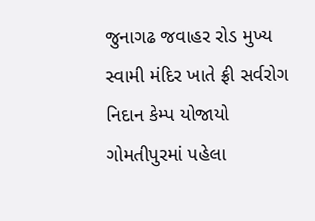જુનાગઢ જવાહર રોડ મુખ્ય સ્વામી મંદિર ખાતે ફ્રી સર્વરોગ નિદાન કેમ્પ યોજાયો
ગોમતીપુરમાં પહેલા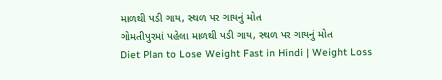માળથી પડી ગાય, સ્થળ પર ગાયનું મોત
ગોમતીપુરમાં પહેલા માળથી પડી ગાય, સ્થળ પર ગાયનું મોત
Diet Plan to Lose Weight Fast in Hindi | Weight Loss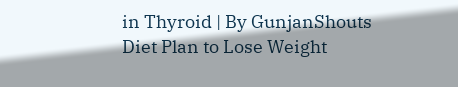in Thyroid | By GunjanShouts
Diet Plan to Lose Weight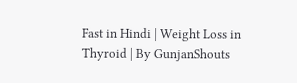Fast in Hindi | Weight Loss in Thyroid | By GunjanShouts